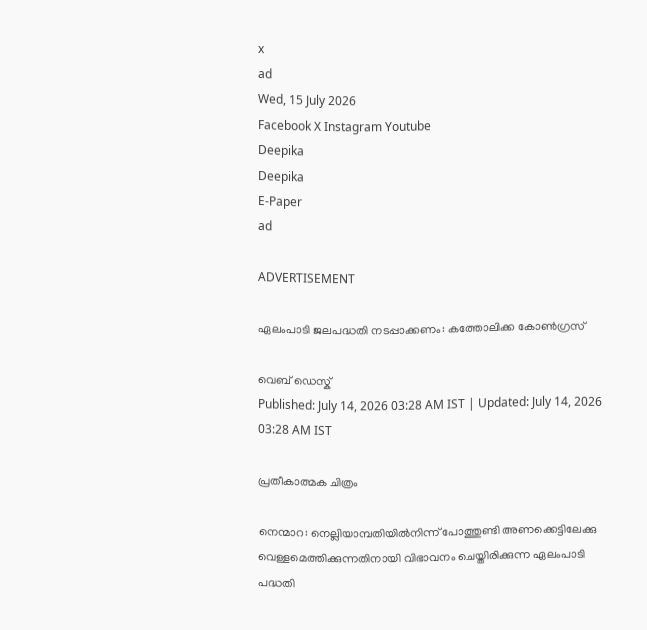x
ad
Wed, 15 July 2026
Facebook X Instagram Youtube
Deepika
Deepika
E-Paper
ad

ADVERTISEMENT

ഏലംപാടി ജലപദ്ധതി നടപ്പാക്കണം: കത്തോലിക്ക കോൺഗ്രസ്

വെബ് ഡെസ്ക്
Published: July 14, 2026 03:28 AM IST | Updated: July 14, 2026 03:28 AM IST

പ്രതീകാത്മക ചിത്രം

നെന്മാറ: നെല്ലിയാമ്പതിയില്‍നിന്ന് പോത്തുണ്ടി അണക്കെട്ടിലേക്കു വെള്ളമെത്തിക്കുന്നതിനായി വിഭാവനം ചെയ്തിരിക്കുന്ന ഏലംപാടി പദ്ധതി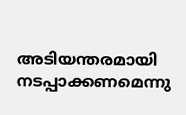അടിയന്തരമായി നടപ്പാക്കണമെന്നു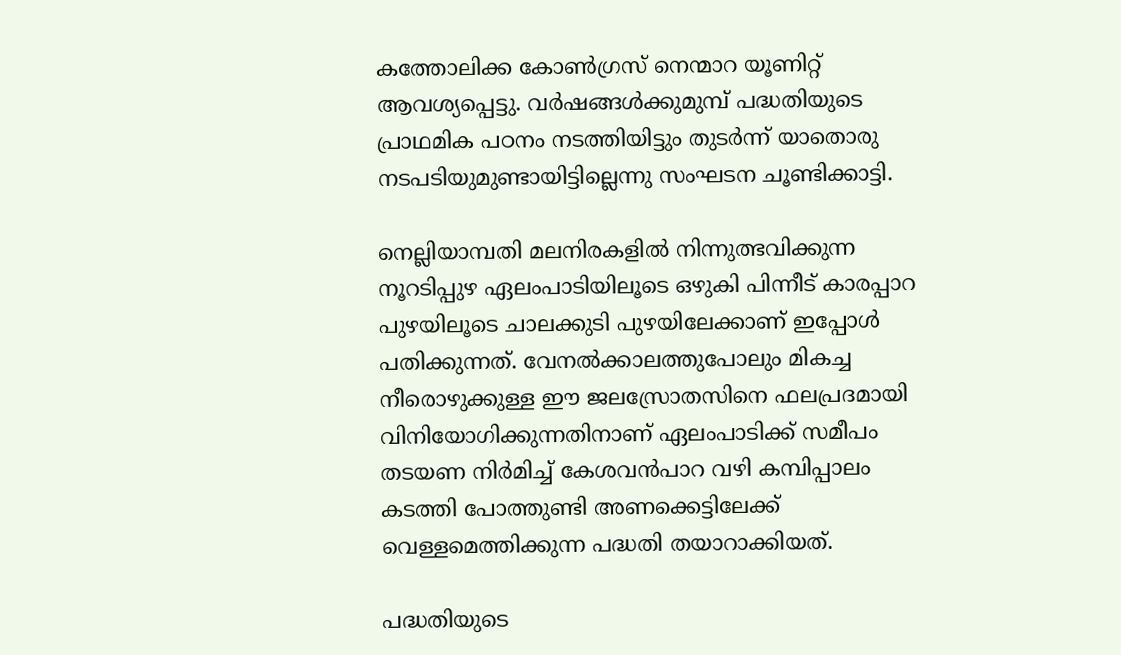കത്തോലിക്ക കോൺഗ്രസ് നെന്മാറ യൂണിറ്റ് ആവശ്യപ്പെട്ടു. വർഷങ്ങൾക്കുമുമ്പ് പദ്ധതിയുടെ പ്രാഥമിക പഠനം നടത്തിയിട്ടും തുടർന്ന് യാതൊരു നടപടിയുമുണ്ടായിട്ടില്ലെന്നു സംഘടന ചൂണ്ടിക്കാട്ടി.

നെല്ലിയാമ്പതി മലനിരകളിൽ നിന്നുത്ഭവിക്കുന്ന നൂറടിപ്പുഴ ഏലംപാടിയിലൂടെ ഒഴുകി പിന്നീട് കാരപ്പാറ പുഴയിലൂടെ ചാലക്കുടി പുഴയിലേക്കാണ് ഇപ്പോൾ പതിക്കുന്നത്. വേനൽക്കാലത്തുപോലും മികച്ച നീരൊഴുക്കുള്ള ഈ ജലസ്രോതസിനെ ഫലപ്രദമായി വിനിയോഗിക്കുന്നതിനാണ് ഏലംപാടിക്ക് സമീപം തടയണ നിർമിച്ച് കേശവൻപാറ വഴി കമ്പിപ്പാലം കടത്തി പോത്തുണ്ടി അണക്കെട്ടിലേക്ക് വെള്ളമെത്തിക്കുന്ന പദ്ധതി തയാറാക്കിയത്.

പദ്ധതിയുടെ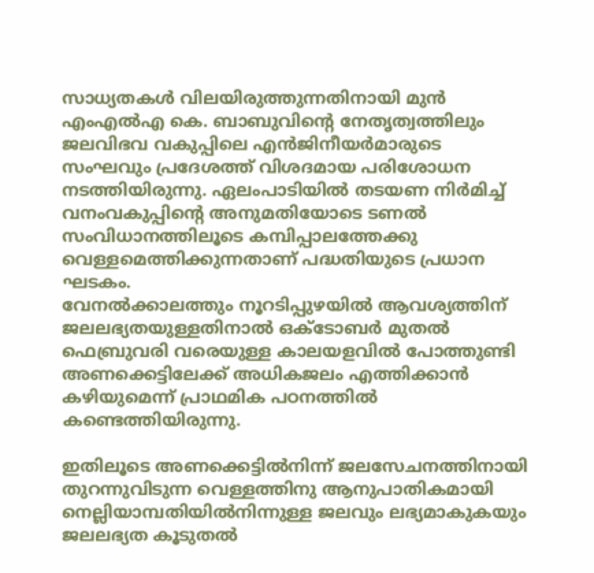സാധ്യതകൾ വിലയിരുത്തുന്നതിനായി മുൻ എംഎൽഎ കെ. ബാബുവിന്‍റെ നേതൃത്വത്തിലും ജലവിഭവ വകുപ്പിലെ എൻജിനീയർമാരുടെ സംഘവും പ്രദേശത്ത് വിശദമായ പരിശോധന നടത്തിയിരുന്നു. ഏലംപാടിയിൽ തടയണ നിർമിച്ച് വനംവകുപ്പിന്‍റെ അനുമതിയോടെ ടണൽ സംവിധാനത്തിലൂടെ കമ്പിപ്പാലത്തേക്കു വെള്ളമെത്തിക്കുന്നതാണ് പദ്ധതിയുടെ പ്രധാന ഘടകം.
വേനൽക്കാലത്തും നൂറടിപ്പുഴയിൽ ആവശ്യത്തിന് ജലലഭ്യതയുള്ളതിനാൽ ഒക്ടോബർ മുതൽ ഫെബ്രുവരി വരെയുള്ള കാലയളവിൽ പോത്തുണ്ടി അണക്കെട്ടിലേക്ക് അധികജലം എത്തിക്കാൻ കഴിയുമെന്ന് പ്രാഥമിക പഠനത്തിൽ കണ്ടെത്തിയിരുന്നു.

ഇതിലൂടെ അണക്കെട്ടിൽനിന്ന് ജലസേചനത്തിനായി തുറന്നുവിടുന്ന വെള്ളത്തിനു ആനുപാതികമായി നെല്ലിയാമ്പതിയിൽനിന്നുള്ള ജലവും ലഭ്യമാകുകയും ജലലഭ്യത കൂടുതൽ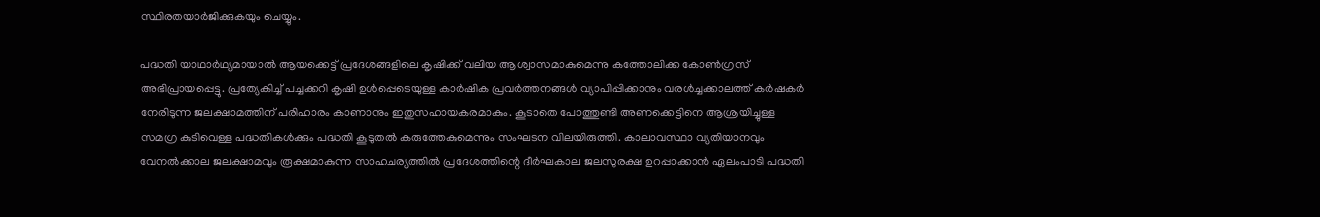സ്ഥിരതയാർജിക്കുകയും ചെയ്യും.

പദ്ധതി യാഥാർഥ്യമായാൽ ആയക്കെട്ട് പ്രദേശങ്ങളിലെ കൃഷിക്ക് വലിയ ആശ്വാസമാകുമെന്നു കത്തോലിക്ക കോൺഗ്രസ് അഭിപ്രായപ്പെട്ടു. പ്രത്യേകിച്ച് പച്ചക്കറി കൃഷി ഉൾപ്പെടെയുള്ള കാർഷിക പ്രവർത്തനങ്ങൾ വ്യാപിപ്പിക്കാനും വരൾച്ചക്കാലത്ത് കർഷകർ നേരിടുന്ന ജലക്ഷാമത്തിന് പരിഹാരം കാണാനും ഇതുസഹായകരമാകും. കൂടാതെ പോത്തുണ്ടി അണക്കെട്ടിനെ ആശ്രയിച്ചുള്ള സമഗ്ര കുടിവെള്ള പദ്ധതികൾക്കും പദ്ധതി കൂടുതൽ കരുത്തേകുമെന്നും സംഘടന വിലയിരുത്തി. കാലാവസ്ഥാ വ്യതിയാനവും വേനൽക്കാല ജലക്ഷാമവും രൂക്ഷമാകുന്ന സാഹചര്യത്തിൽ പ്രദേശത്തിന്റെ ദീർഘകാല ജലസുരക്ഷ ഉറപ്പാക്കാൻ ഏലംപാടി പദ്ധതി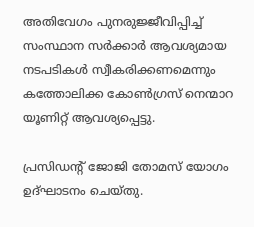അതിവേഗം പുനരുജ്ജീവിപ്പിച്ച് സംസ്ഥാന സർക്കാർ ആവശ്യമായ നടപടികൾ സ്വീകരിക്കണമെന്നും കത്തോലിക്ക കോൺഗ്രസ് നെന്മാറ യൂണിറ്റ് ആവശ്യപ്പെട്ടു.

പ്രസിഡന്‍റ് ജോജി തോമസ് യോഗം ഉദ്ഘാടനം ചെയ്തു.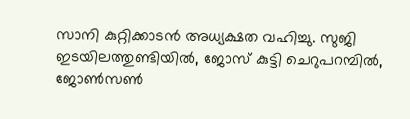സാനി കുറ്റിക്കാടൻ അധ്യക്ഷത വഹിച്ചു. സുജി ഇടയിലത്തുണ്ടിയിൽ, ജോസ് കുട്ടി ചെറുപറമ്പിൽ, ജോൺസൺ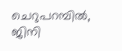ചെറുപറമ്പിൽ, ജിനി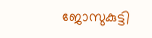ജോസുകുട്ടി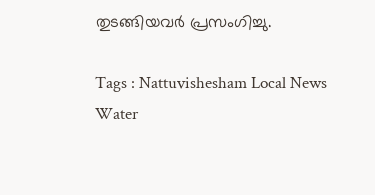തുടങ്ങിയവർ പ്രസംഗിച്ചു.

Tags : Nattuvishesham Local News Water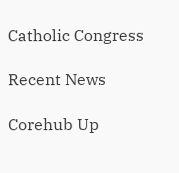Catholic Congress

Recent News

Corehub Up